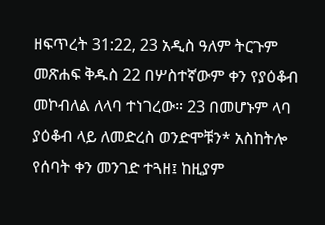ዘፍጥረት 31:22, 23 አዲስ ዓለም ትርጉም መጽሐፍ ቅዱስ 22 በሦስተኛውም ቀን የያዕቆብ መኮብለል ለላባ ተነገረው። 23 በመሆኑም ላባ ያዕቆብ ላይ ለመድረስ ወንድሞቹን* አስከትሎ የሰባት ቀን መንገድ ተጓዘ፤ ከዚያም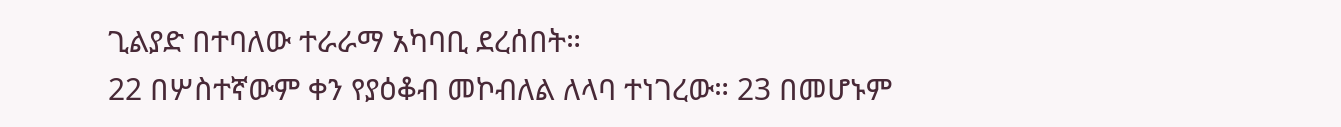ጊልያድ በተባለው ተራራማ አካባቢ ደረሰበት።
22 በሦስተኛውም ቀን የያዕቆብ መኮብለል ለላባ ተነገረው። 23 በመሆኑም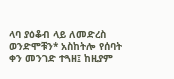ላባ ያዕቆብ ላይ ለመድረስ ወንድሞቹን* አስከትሎ የሰባት ቀን መንገድ ተጓዘ፤ ከዚያም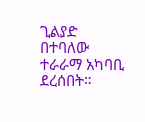ጊልያድ በተባለው ተራራማ አካባቢ ደረሰበት።